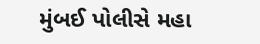મુંબઈ પોલીસે મહા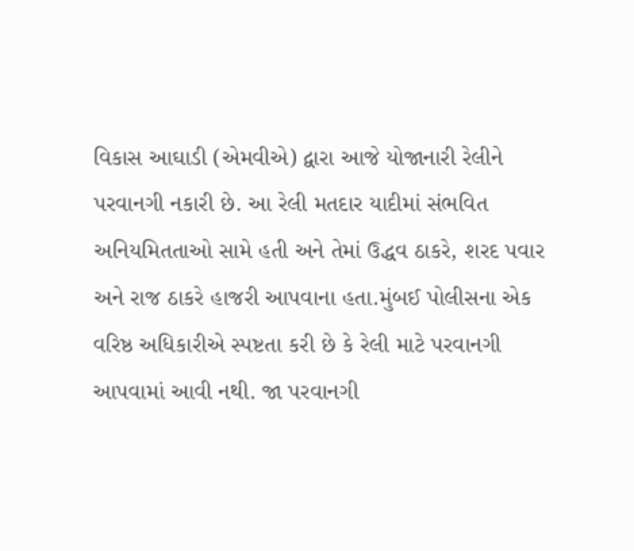વિકાસ આઘાડી (એમવીએ) દ્વારા આજે યોજાનારી રેલીને પરવાનગી નકારી છે. આ રેલી મતદાર યાદીમાં સંભવિત અનિયમિતતાઓ સામે હતી અને તેમાં ઉદ્ધવ ઠાકરે, શરદ પવાર અને રાજ ઠાકરે હાજરી આપવાના હતા.મુંબઈ પોલીસના એક વરિષ્ઠ અધિકારીએ સ્પષ્ટતા કરી છે કે રેલી માટે પરવાનગી આપવામાં આવી નથી. જા પરવાનગી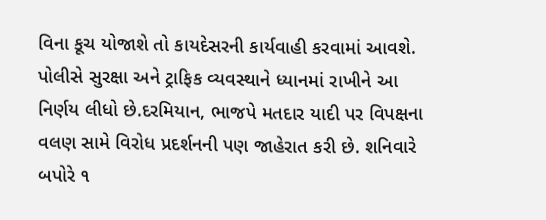વિના કૂચ યોજાશે તો કાયદેસરની કાર્યવાહી કરવામાં આવશે. પોલીસે સુરક્ષા અને ટ્રાફિક વ્યવસ્થાને ધ્યાનમાં રાખીને આ નિર્ણય લીધો છે.દરમિયાન, ભાજપે મતદાર યાદી પર વિપક્ષના વલણ સામે વિરોધ પ્રદર્શનની પણ જાહેરાત કરી છે. શનિવારે બપોરે ૧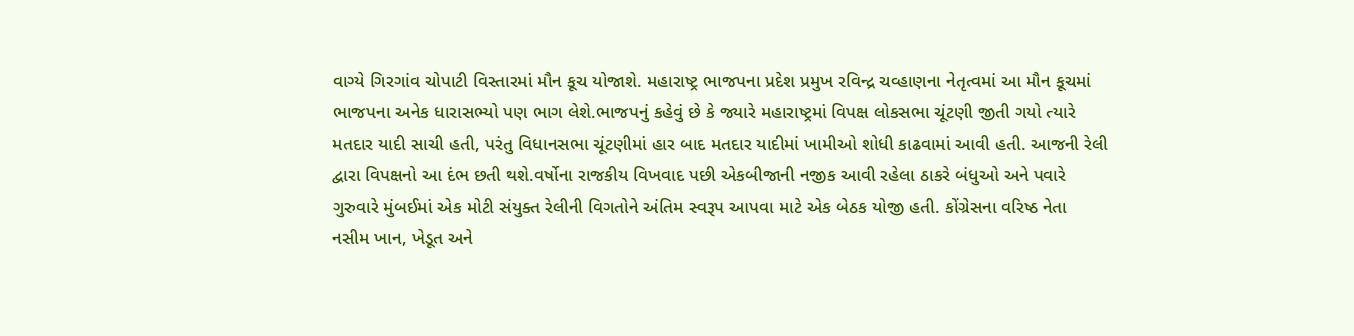વાગ્યે ગિરગાંવ ચોપાટી વિસ્તારમાં મૌન કૂચ યોજાશે. મહારાષ્ટ્ર ભાજપના પ્રદેશ પ્રમુખ રવિન્દ્ર ચવ્હાણના નેતૃત્વમાં આ મૌન કૂચમાં ભાજપના અનેક ધારાસભ્યો પણ ભાગ લેશે.ભાજપનું કહેવું છે કે જ્યારે મહારાષ્ટ્રમાં વિપક્ષ લોકસભા ચૂંટણી જીતી ગયો ત્યારે મતદાર યાદી સાચી હતી, પરંતુ વિધાનસભા ચૂંટણીમાં હાર બાદ મતદાર યાદીમાં ખામીઓ શોધી કાઢવામાં આવી હતી. આજની રેલી દ્વારા વિપક્ષનો આ દંભ છતી થશે.વર્ષોના રાજકીય વિખવાદ પછી એકબીજાની નજીક આવી રહેલા ઠાકરે બંધુઓ અને પવારે ગુરુવારે મુંબઈમાં એક મોટી સંયુક્ત રેલીની વિગતોને અંતિમ સ્વરૂપ આપવા માટે એક બેઠક યોજી હતી. કોંગ્રેસના વરિષ્ઠ નેતા નસીમ ખાન, ખેડૂત અને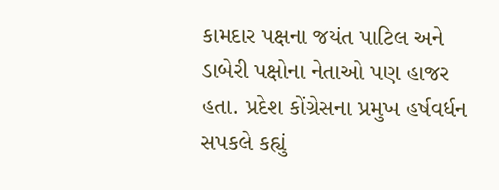કામદાર પક્ષના જયંત પાટિલ અને ડાબેરી પક્ષોના નેતાઓ પણ હાજર હતા. પ્રદેશ કોંગ્રેસના પ્રમુખ હર્ષવર્ધન સપકલે કહ્યું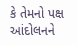કે તેમનો પક્ષ આંદોલનને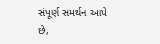સંપૂર્ણ સમર્થન આપે છે,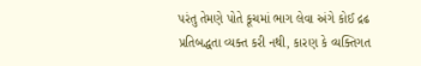પરંતુ તેમણે પોતે કૂચમાં ભાગ લેવા અંગે કોઈ દ્રઢ પ્રતિબદ્ધતા વ્યક્ત કરી નથી, કારણ કે વ્યક્તિગત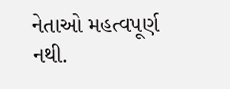નેતાઓ મહત્વપૂર્ણ નથી.